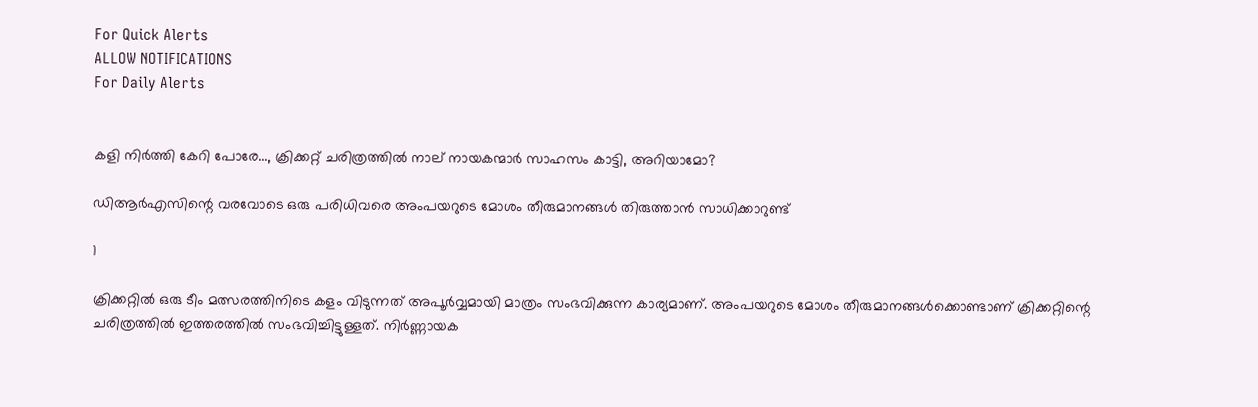For Quick Alerts
ALLOW NOTIFICATIONS
For Daily Alerts


കളി നിര്‍ത്തി കേറി പോരേ..., ക്രിക്കറ്റ് ചരിത്രത്തില്‍ നാല് നായകന്മാര്‍ സാഹസം കാട്ടി, അറിയാമോ?

ഡിആര്‍എസിന്റെ വരവോടെ ഒരു പരിധിവരെ അംപയറുടെ മോശം തീരുമാനങ്ങള്‍ തിരുത്താന്‍ സാധിക്കാറുണ്ട്

1

ക്രിക്കറ്റില്‍ ഒരു ടീം മത്സരത്തിനിടെ കളം വിടുന്നത് അപൂര്‍വ്വമായി മാത്രം സംഭവിക്കുന്ന കാര്യമാണ്. അംപയറുടെ മോശം തീരുമാനങ്ങള്‍ക്കൊണ്ടാണ് ക്രിക്കറ്റിന്റെ ചരിത്രത്തില്‍ ഇത്തരത്തില്‍ സംഭവിച്ചിട്ടുള്ളത്. നിര്‍ണ്ണായക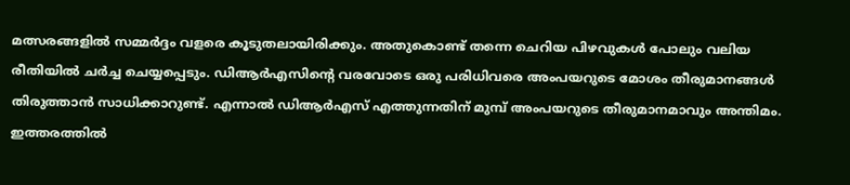മത്സരങ്ങളില്‍ സമ്മര്‍ദ്ദം വളരെ കൂടുതലായിരിക്കും. അതുകൊണ്ട് തന്നെ ചെറിയ പിഴവുകള്‍ പോലും വലിയ രീതിയില്‍ ചര്‍ച്ച ചെയ്യപ്പെടും. ഡിആര്‍എസിന്റെ വരവോടെ ഒരു പരിധിവരെ അംപയറുടെ മോശം തീരുമാനങ്ങള്‍ തിരുത്താന്‍ സാധിക്കാറുണ്ട്. എന്നാല്‍ ഡിആര്‍എസ് എത്തുന്നതിന് മുമ്പ് അംപയറുടെ തീരുമാനമാവും അന്തിമം. ഇത്തരത്തില്‍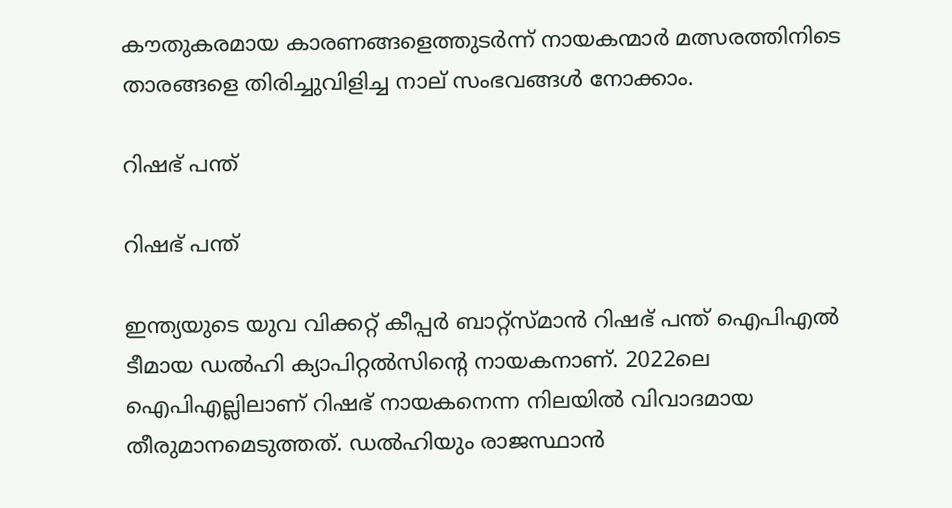കൗതുകരമായ കാരണങ്ങളെത്തുടര്‍ന്ന് നായകന്മാര്‍ മത്സരത്തിനിടെ താരങ്ങളെ തിരിച്ചുവിളിച്ച നാല് സംഭവങ്ങള്‍ നോക്കാം.

റിഷഭ് പന്ത്

റിഷഭ് പന്ത്

ഇന്ത്യയുടെ യുവ വിക്കറ്റ് കീപ്പര്‍ ബാറ്റ്‌സ്മാന്‍ റിഷഭ് പന്ത് ഐപിഎല്‍ ടീമായ ഡല്‍ഹി ക്യാപിറ്റല്‍സിന്റെ നായകനാണ്. 2022ലെ ഐപിഎല്ലിലാണ് റിഷഭ് നായകനെന്ന നിലയില്‍ വിവാദമായ തീരുമാനമെടുത്തത്. ഡല്‍ഹിയും രാജസ്ഥാന്‍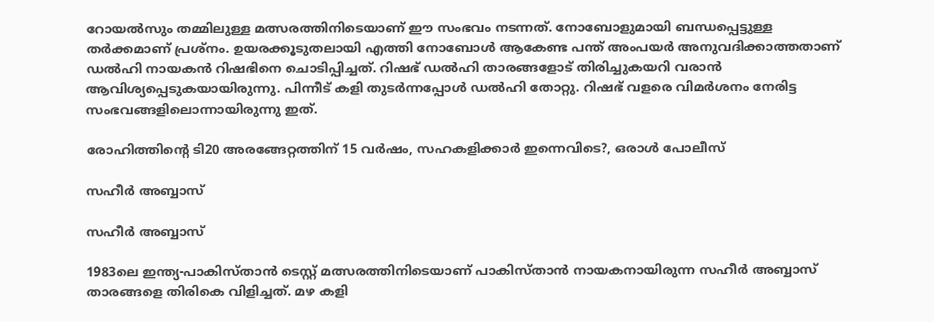റോയല്‍സും തമ്മിലുള്ള മത്സരത്തിനിടെയാണ് ഈ സംഭവം നടന്നത്. നോബോളുമായി ബന്ധപ്പെട്ടുള്ള തര്‍ക്കമാണ് പ്രശ്‌നം. ഉയരക്കൂടുതലായി എത്തി നോബോള്‍ ആകേണ്ട പന്ത് അംപയര്‍ അനുവദിക്കാത്തതാണ് ഡല്‍ഹി നായകന്‍ റിഷഭിനെ ചൊടിപ്പിച്ചത്. റിഷഭ് ഡല്‍ഹി താരങ്ങളോട് തിരിച്ചുകയറി വരാന്‍ ആവിശ്യപ്പെടുകയായിരുന്നു. പിന്നീട് കളി തുടര്‍ന്നപ്പോള്‍ ഡല്‍ഹി തോറ്റു. റിഷഭ് വളരെ വിമര്‍ശനം നേരിട്ട സംഭവങ്ങളിലൊന്നായിരുന്നു ഇത്.

രോഹിത്തിന്റെ ടി20 അരങ്ങേറ്റത്തിന് 15 വര്‍ഷം, സഹകളിക്കാര്‍ ഇന്നെവിടെ?, ഒരാള്‍ പോലീസ്

സഹീര്‍ അബ്ബാസ്

സഹീര്‍ അബ്ബാസ്

1983ലെ ഇന്ത്യ-പാകിസ്താന്‍ ടെസ്റ്റ് മത്സരത്തിനിടെയാണ് പാകിസ്താന്‍ നായകനായിരുന്ന സഹീര്‍ അബ്ബാസ് താരങ്ങളെ തിരികെ വിളിച്ചത്. മഴ കളി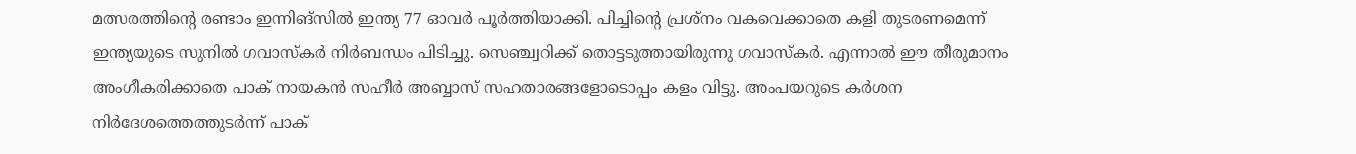മത്സരത്തിന്റെ രണ്ടാം ഇന്നിങ്‌സില്‍ ഇന്ത്യ 77 ഓവര്‍ പൂര്‍ത്തിയാക്കി. പിച്ചിന്റെ പ്രശ്‌നം വകവെക്കാതെ കളി തുടരണമെന്ന് ഇന്ത്യയുടെ സുനില്‍ ഗവാസ്‌കര്‍ നിര്‍ബന്ധം പിടിച്ചു. സെഞ്ച്വറിക്ക് തൊട്ടടുത്തായിരുന്നു ഗവാസ്‌കര്‍. എന്നാല്‍ ഈ തീരുമാനം അംഗീകരിക്കാതെ പാക് നായകന്‍ സഹീര്‍ അബ്ബാസ് സഹതാരങ്ങളോടൊപ്പം കളം വിട്ടു. അംപയറുടെ കര്‍ശന നിര്‍ദേശത്തെത്തുടര്‍ന്ന് പാക്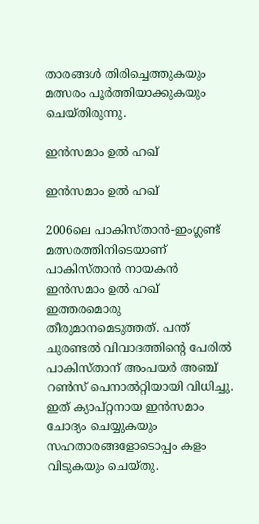താരങ്ങള്‍ തിരിച്ചെത്തുകയും മത്സരം പൂര്‍ത്തിയാക്കുകയും ചെയ്തിരുന്നു.

ഇന്‍സമാം ഉല്‍ ഹഖ്

ഇന്‍സമാം ഉല്‍ ഹഖ്

2006ലെ പാകിസ്താന്‍-ഇംഗ്ലണ്ട് മത്സരത്തിനിടെയാണ് പാകിസ്താന്‍ നായകന്‍ ഇന്‍സമാം ഉല്‍ ഹഖ് ഇത്തരമൊരു തീരുമാനമെടുത്തത്. പന്ത് ചുരണ്ടല്‍ വിവാദത്തിന്റെ പേരില്‍ പാകിസ്താന് അംപയര്‍ അഞ്ച് റണ്‍സ് പെനാല്‍റ്റിയായി വിധിച്ചു. ഇത് ക്യാപ്റ്റനായ ഇന്‍സമാം ചോദ്യം ചെയ്യുകയും സഹതാരങ്ങളോടൊപ്പം കളം വിടുകയും ചെയ്തു.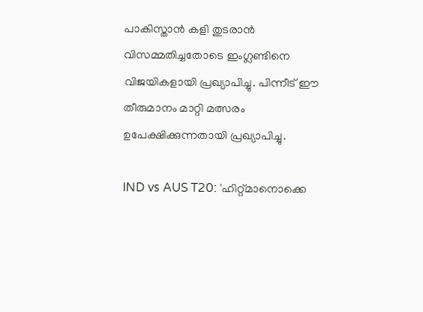പാകിസ്താന്‍ കളി തുടരാന്‍ വിസമ്മതിച്ചതോടെ ഇംഗ്ലണ്ടിനെ വിജയികളായി പ്രഖ്യാപിച്ചു. പിന്നീട് ഈ തീരുമാനം മാറ്റി മത്സരം ഉപേക്ഷിക്കുന്നതായി പ്രഖ്യാപിച്ചു.

IND vs AUS T20: 'ഹിറ്റ്മാനൊക്കെ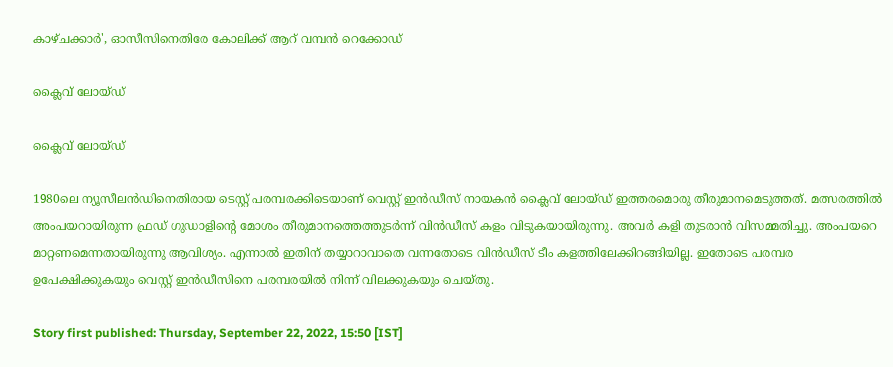കാഴ്ചക്കാര്‍', ഓസീസിനെതിരേ കോലിക്ക് ആറ് വമ്പന്‍ റെക്കോഡ്

ക്ലൈവ് ലോയ്ഡ്

ക്ലൈവ് ലോയ്ഡ്

1980ലെ ന്യൂസീലന്‍ഡിനെതിരായ ടെസ്റ്റ് പരമ്പരക്കിടെയാണ് വെസ്റ്റ് ഇന്‍ഡീസ് നായകന്‍ ക്ലൈവ് ലോയ്ഡ് ഇത്തരമൊരു തീരുമാനമെടുത്തത്. മത്സരത്തില്‍ അംപയറായിരുന്ന ഫ്രഡ് ഗുഡാളിന്റെ മോശം തീരുമാനത്തെത്തുടര്‍ന്ന് വിന്‍ഡീസ് കളം വിടുകയായിരുന്നു. അവര്‍ കളി തുടരാന്‍ വിസമ്മതിച്ചു. അംപയറെ മാറ്റണമെന്നതായിരുന്നു ആവിശ്യം. എന്നാല്‍ ഇതിന് തയ്യാറാവാതെ വന്നതോടെ വിന്‍ഡീസ് ടീം കളത്തിലേക്കിറങ്ങിയില്ല. ഇതോടെ പരമ്പര ഉപേക്ഷിക്കുകയും വെസ്റ്റ് ഇന്‍ഡീസിനെ പരമ്പരയില്‍ നിന്ന് വിലക്കുകയും ചെയ്തു.

Story first published: Thursday, September 22, 2022, 15:50 [IST]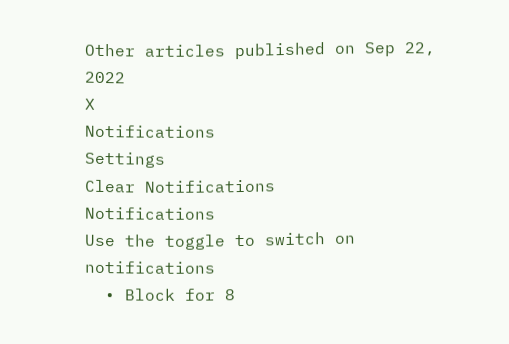Other articles published on Sep 22, 2022
X
Notifications
Settings
Clear Notifications
Notifications
Use the toggle to switch on notifications
  • Block for 8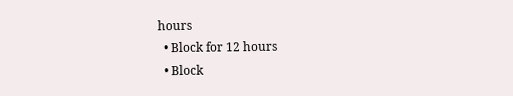hours
  • Block for 12 hours
  • Block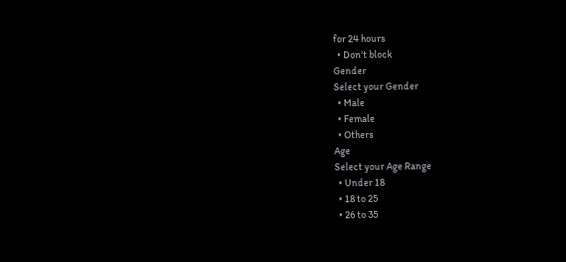for 24 hours
  • Don't block
Gender
Select your Gender
  • Male
  • Female
  • Others
Age
Select your Age Range
  • Under 18
  • 18 to 25
  • 26 to 35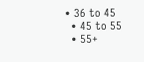• 36 to 45
  • 45 to 55
  • 55+